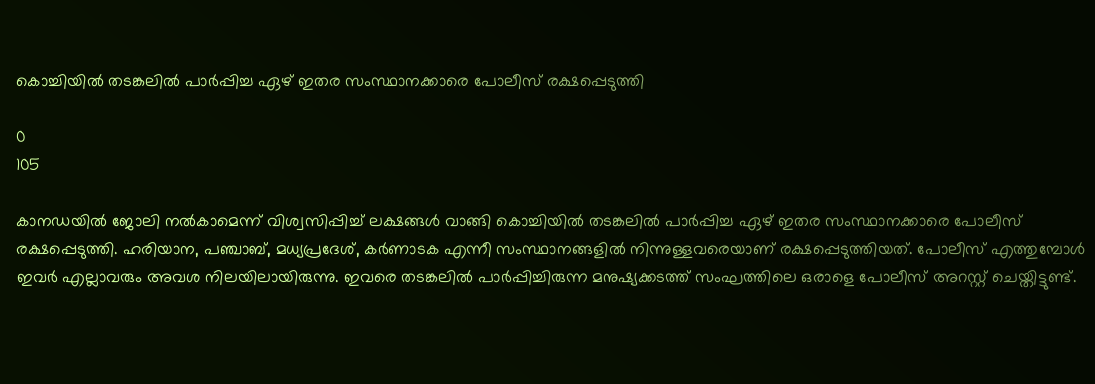കൊച്ചിയിൽ തടങ്കലിൽ പാർപ്പിച്ച ഏഴ് ഇതര സംസ്ഥാനക്കാരെ പോലീസ് രക്ഷപ്പെടുത്തി

0
105

കാനഡയിൽ ജോലി നൽകാമെന്ന് വിശ്വസിപ്പിച്ച് ലക്ഷങ്ങൾ വാങ്ങി കൊച്ചിയിൽ തടങ്കലിൽ പാർപ്പിച്ച ഏഴ് ഇതര സംസ്ഥാനക്കാരെ പോലീസ് രക്ഷപ്പെടുത്തി. ഹരിയാന, പഞ്ചാബ്, മധ്യപ്രദേശ്, കർണാടക എന്നീ സംസ്ഥാനങ്ങളിൽ നിന്നുള്ളവരെയാണ് രക്ഷപ്പെടുത്തിയത്. പോലീസ് എത്തുമ്പോൾ ഇവർ എല്ലാവരും അവശ നിലയിലായിരുന്നു. ഇവരെ തടങ്കലിൽ പാർപ്പിച്ചിരുന്ന മനുഷ്യക്കടത്ത് സംഘത്തിലെ ഒരാളെ പോലീസ് അറസ്റ്റ് ചെയ്തിട്ടുണ്ട്.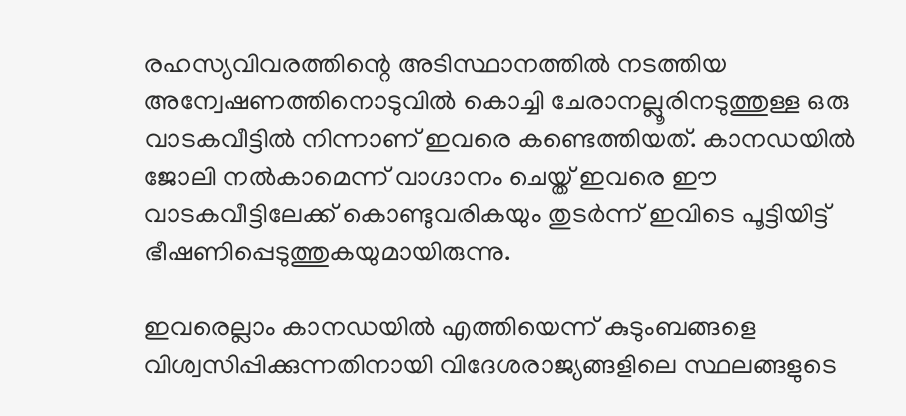രഹസ്യവിവരത്തിന്റെ അടിസ്ഥാനത്തിൽ നടത്തിയ അന്വേഷണത്തിനൊടുവിൽ കൊച്ചി ചേരാനല്ലൂരിനടുത്തുള്ള ഒരു വാടകവീട്ടിൽ നിന്നാണ് ഇവരെ കണ്ടെത്തിയത്. കാനഡയിൽ ജോലി നൽകാമെന്ന് വാഗ്ദാനം ചെയ്ത് ഇവരെ ഈ വാടകവീട്ടിലേക്ക് കൊണ്ടുവരികയും തുടർന്ന് ഇവിടെ പൂട്ടിയിട്ട് ഭീഷണിപ്പെടുത്തുകയുമായിരുന്നു.

ഇവരെല്ലാം കാനഡയിൽ എത്തിയെന്ന് കുടുംബങ്ങളെ വിശ്വസിപ്പിക്കുന്നതിനായി വിദേശരാജ്യങ്ങളിലെ സ്ഥലങ്ങളുടെ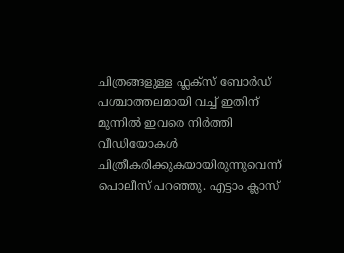ചിത്രങ്ങളുള്ള ഫ്ലക്സ് ബോർഡ് പശ്ചാത്തലമായി വച്ച് ഇതിന് മുന്നിൽ ഇവരെ നിർത്തി വീഡിയോകൾ ചിത്രീകരിക്കുകയായിരുന്നുവെന്ന് പൊലീസ് പറഞ്ഞു. എട്ടാം ക്ലാസ്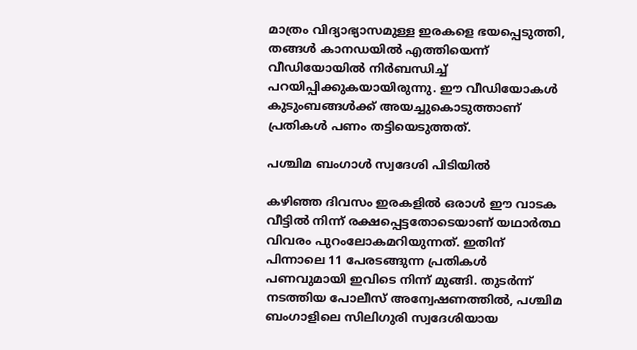മാത്രം വിദ്യാഭ്യാസമുള്ള ഇരകളെ ഭയപ്പെടുത്തി, തങ്ങൾ കാനഡയിൽ എത്തിയെന്ന് വീഡിയോയിൽ നിർബന്ധിച്ച് പറയിപ്പിക്കുകയായിരുന്നു. ഈ വീഡിയോകൾ കുടുംബങ്ങൾക്ക് അയച്ചുകൊടുത്താണ് പ്രതികൾ പണം തട്ടിയെടുത്തത്.

പശ്ചിമ ബംഗാൾ സ്വദേശി പിടിയിൽ

കഴിഞ്ഞ ദിവസം ഇരകളിൽ ഒരാൾ ഈ വാടക വീട്ടിൽ നിന്ന് രക്ഷപ്പെട്ടതോടെയാണ് യഥാർത്ഥ വിവരം പുറംലോകമറിയുന്നത്. ഇതിന് പിന്നാലെ 11 പേരടങ്ങുന്ന പ്രതികൾ പണവുമായി ഇവിടെ നിന്ന് മുങ്ങി. തുടർന്ന് നടത്തിയ പോലീസ് അന്വേഷണത്തിൽ, പശ്ചിമ ബംഗാളിലെ സിലിഗുരി സ്വദേശിയായ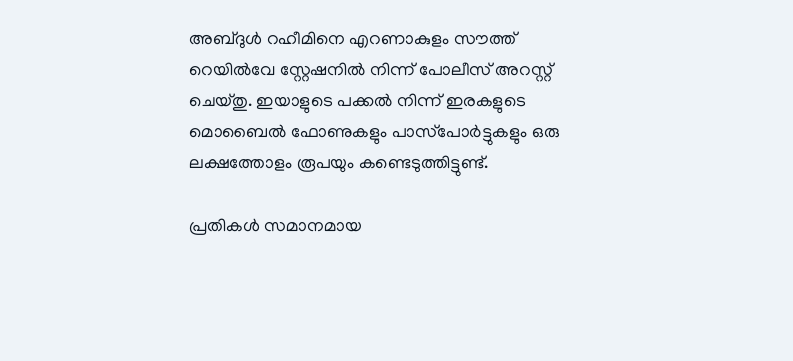അബ്ദുൾ റഹീമിനെ എറണാകുളം സൗത്ത് റെയിൽവേ സ്റ്റേഷനിൽ നിന്ന് പോലീസ് അറസ്റ്റ് ചെയ്തു. ഇയാളുടെ പക്കൽ നിന്ന് ഇരകളുടെ മൊബൈൽ ഫോണുകളും പാസ്‌പോർട്ടുകളും ഒരു ലക്ഷത്തോളം രൂപയും കണ്ടെടുത്തിട്ടുണ്ട്.

പ്രതികൾ സമാനമായ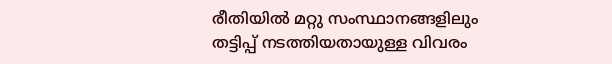രീതിയിൽ മറ്റു സംസ്ഥാനങ്ങളിലും തട്ടിപ്പ് നടത്തിയതായുള്ള വിവരം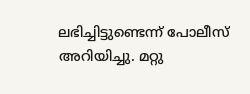ലഭിച്ചിട്ടുണ്ടെന്ന് പോലീസ് അറിയിച്ചു. മറ്റു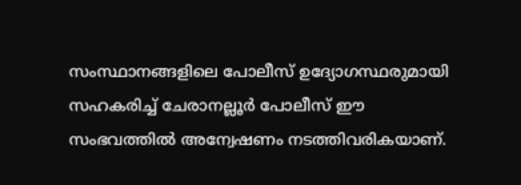സംസ്ഥാനങ്ങളിലെ പോലീസ് ഉദ്യോഗസ്ഥരുമായി സഹകരിച്ച് ചേരാനല്ലൂർ പോലീസ് ഈ സംഭവത്തിൽ അന്വേഷണം നടത്തിവരികയാണ്.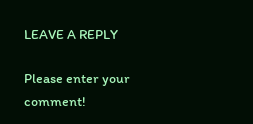LEAVE A REPLY

Please enter your comment!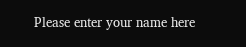Please enter your name here